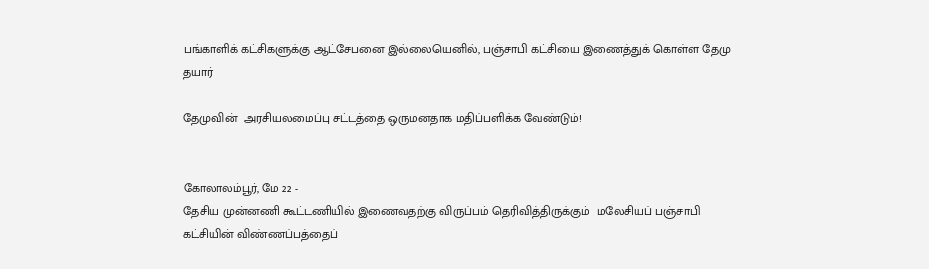பங்காளிக் கட்சிகளுக்கு ஆட்சேபனை இல்லையெனில், பஞ்சாபி கட்சியை இணைத்துக் கொள்ள தேமு தயார்

தேமுவின்  அரசியலமைப்பு சட்டத்தை ஒருமனதாக மதிப்பளிக்க வேண்டும்!


கோலாலம்பூர், மே 22 -
தேசிய முன்னணி கூட்டணியில் இணைவதற்கு விருப்பம் தெரிவித்திருக்கும்  மலேசியப் பஞ்சாபி கட்சியின் விண்ணப்பத்தைப்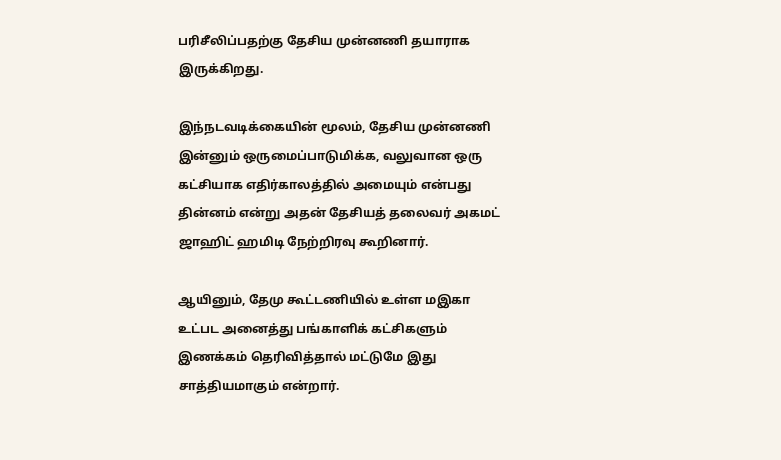பரிசீலிப்பதற்கு தேசிய முன்னணி தயாராக இருக்கிறது.

இந்நடவடிக்கையின் மூலம், தேசிய முன்னணி இன்னும் ஒருமைப்பாடுமிக்க, வலுவான ஒரு கட்சியாக எதிர்காலத்தில் அமையும் என்பது தின்னம் என்று அதன் தேசியத் தலைவர் அகமட் ஜாஹிட் ஹமிடி நேற்றிரவு கூறினார்.

ஆயினும், தேமு கூட்டணியில் உள்ள மஇகா உட்பட அனைத்து பங்காளிக் கட்சிகளும் இணக்கம் தெரிவித்தால் மட்டுமே இது சாத்தியமாகும் என்றார்.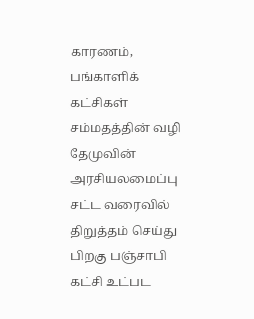காரணம், பங்காளிக் கட்சிகள் சம்மதத்தின் வழி தேமுவின் அரசியலமைப்பு சட்ட வரைவில் திறுத்தம் செய்து பிறகு பஞ்சாபி கட்சி உட்பட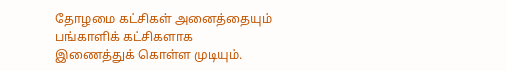தோழமை கட்சிகள் அனைத்தையும் பங்காளிக் கட்சிகளாக இணைத்துக் கொள்ள முடியும்.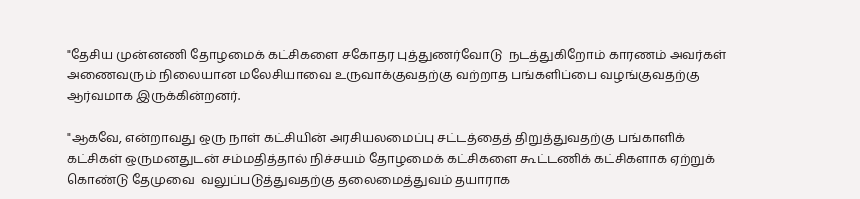"தேசிய முன்னணி தோழமைக் கட்சிகளை சகோதர புத்துணர்வோடு  நடத்துகிறோம் காரணம் அவர்கள் அணைவரும் நிலையான மலேசியாவை உருவாக்குவதற்கு வற்றாத பங்களிப்பை வழங்குவதற்கு ஆர்வமாக இருக்கின்றனர்.

"ஆகவே, என்றாவது ஒரு நாள் கட்சியின் அரசியலமைப்பு சட்டத்தைத் திறுத்துவதற்கு பங்காளிக் கட்சிகள் ஒருமனதுடன் சம்மதித்தால் நிச்சயம் தோழமைக் கட்சிகளை கூட்டணிக் கட்சிகளாக ஏற்றுக் கொண்டு தேமுவை  வலுப்படுத்துவதற்கு தலைமைத்துவம் தயாராக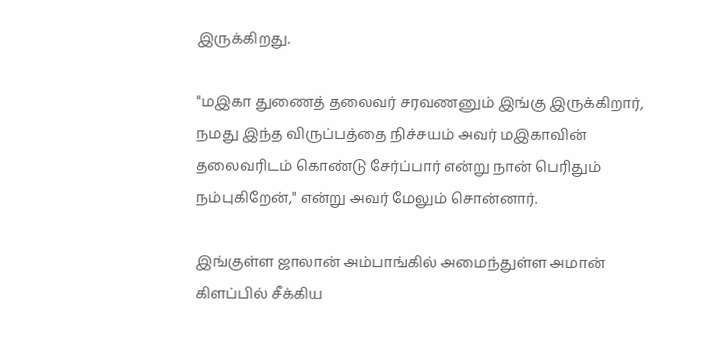இருக்கிறது.

"மஇகா துணைத் தலைவர் சரவணனும் இங்கு இருக்கிறார், நமது இந்த விருப்பத்தை நிச்சயம் அவர் மஇகாவின் தலைவரிடம் கொண்டு சேர்ப்பார் என்று நான் பெரிதும் நம்புகிறேன்," என்று அவர் மேலும் சொன்னார்.

இங்குள்ள ஜாலான் அம்பாங்கில் அமைந்துள்ள அமான் கிளப்பில் சீக்கிய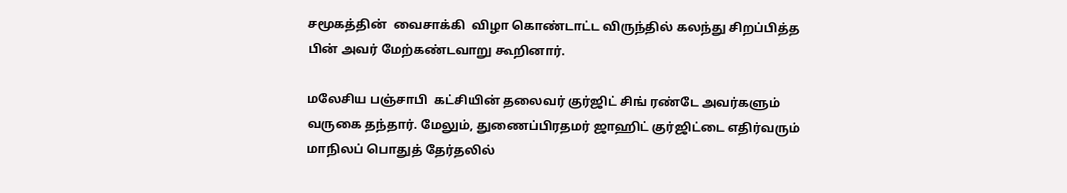சமூகத்தின்  வைசாக்கி  விழா கொண்டாட்ட விருந்தில் கலந்து சிறப்பித்த பின் அவர் மேற்கண்டவாறு கூறினார்.

மலேசிய பஞ்சாபி  கட்சியின் தலைவர் குர்ஜிட் சிங் ரண்டே அவர்களும் வருகை தந்தார். மேலும், துணைப்பிரதமர் ஜாஹிட் குர்ஜிட்டை எதிர்வரும் மாநிலப் பொதுத் தேர்தலில்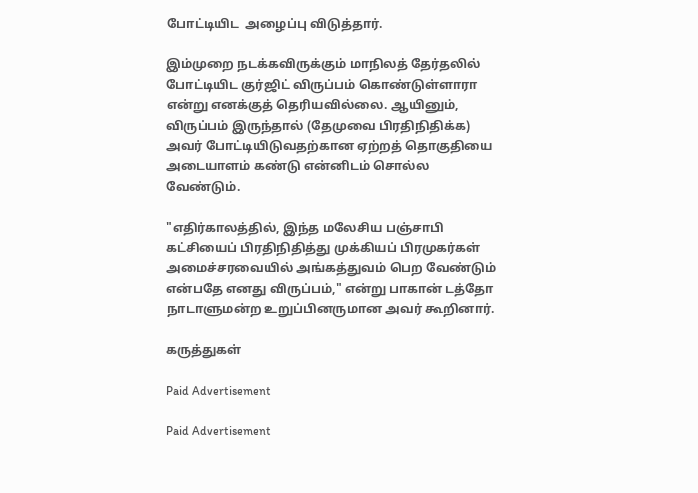போட்டியிட  அழைப்பு விடுத்தார்.

இம்முறை நடக்கவிருக்கும் மாநிலத் தேர்தலில் போட்டியிட குர்ஜிட் விருப்பம் கொண்டுள்ளாரா என்று எனக்குத் தெரியவில்லை. ஆயினும், விருப்பம் இருந்தால் (தேமுவை பிரதிநிதிக்க) அவர் போட்டியிடுவதற்கான ஏற்றத் தொகுதியை அடையாளம் கண்டு என்னிடம் சொல்ல வேண்டும்.

"எதிர்காலத்தில், இந்த மலேசிய பஞ்சாபி கட்சியைப் பிரதிநிதித்து முக்கியப் பிரமுகர்கள் அமைச்சரவையில் அங்கத்துவம் பெற வேண்டும் என்பதே எனது விருப்பம்," என்று பாகான் டத்தோ நாடாளுமன்ற உறுப்பினருமான அவர் கூறினார்.

கருத்துகள்

Paid Advertisement

Paid Advertisement